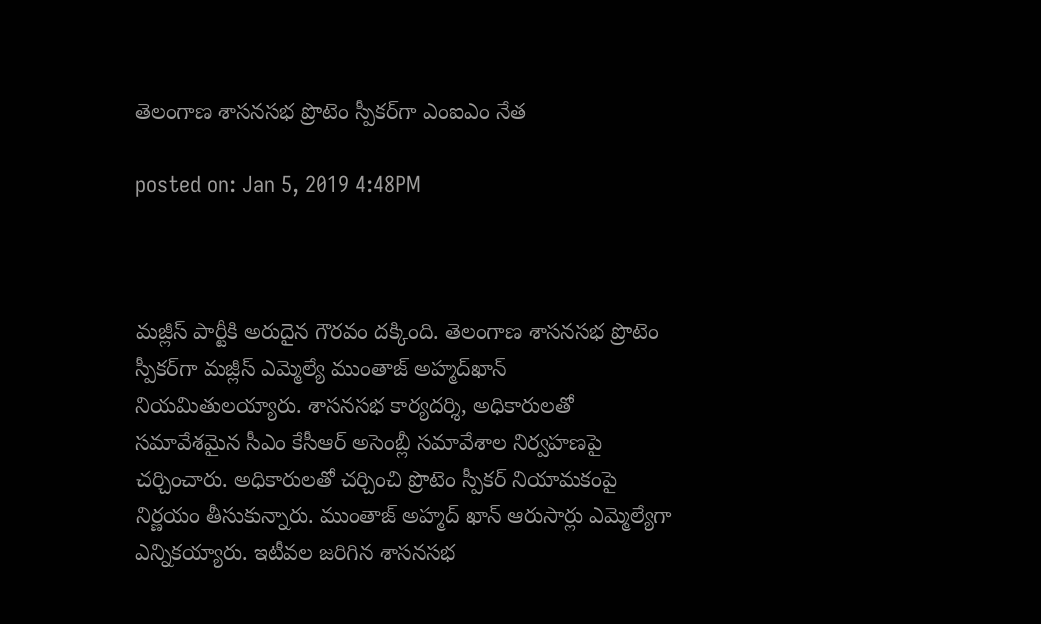తెలంగాణ శాసనసభ ప్రొటెం స్పీకర్‌గా ఎంఐఎం నేత

posted on: Jan 5, 2019 4:48PM



మజ్లీస్ పార్టీకి అరుదైన గౌరవం దక్కింది. తెలంగాణ శాసనసభ ప్రొటెం స్పీకర్‌గా మజ్లీస్‌ ఎమ్మెల్యే ముంతాజ్‌ అహ్మద్‌ఖాన్‌ నియమితులయ్యారు. శాసనసభ కార్యదర్శి, అధికారులతో సమావేశమైన సీఎం కేసీఆర్‌ అసెంబ్లీ సమావేశాల నిర్వహణపై చర్చించారు. అధికారులతో చర్చించి ప్రొటెం స్పీకర్‌ నియామకంపై నిర్ణయం తీసుకున్నారు. ముంతాజ్‌ అహ్మద్‌ ఖాన్‌ ఆరుసార్లు ఎమ్మెల్యేగా ఎన్నికయ్యారు. ఇటీవల జరిగిన శాసనసభ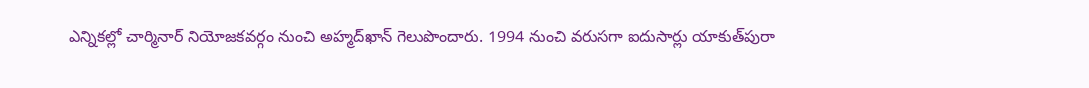ఎన్నికల్లో చార్మినార్‌ నియోజకవర్గం నుంచి అహ్మద్‌ఖాన్‌ గెలుపొందారు. 1994 నుంచి వరుసగా ఐదుసార్లు యాకుత్‌పురా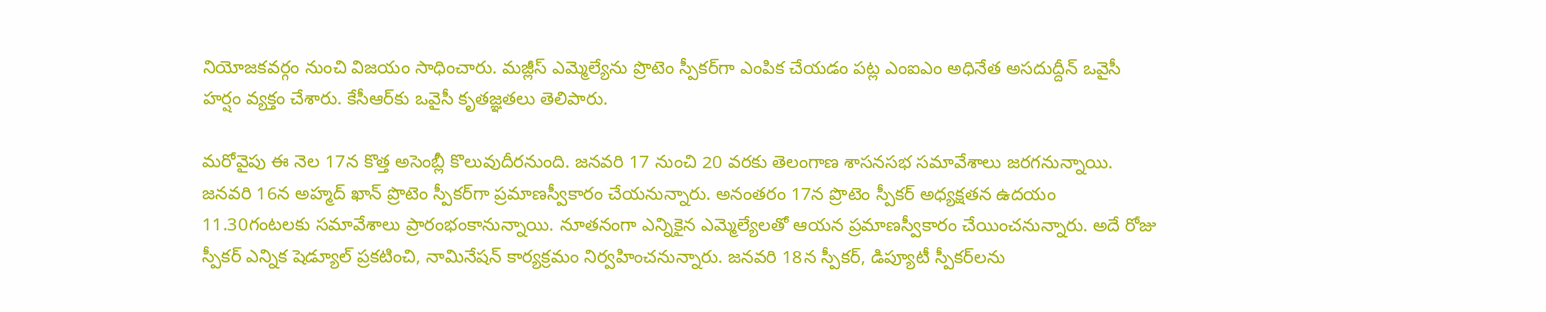నియోజకవర్గం నుంచి విజయం సాధించారు. మజ్లీస్‌ ఎమ్మెల్యేను ప్రొటెం స్పీకర్‌గా ఎంపిక చేయడం పట్ల ఎంఐఎం అధినేత అసదుద్దీన్‌ ఒవైసీ హర్షం వ్యక్తం చేశారు. కేసీఆర్‌కు ఒవైసీ కృతజ్ఞతలు తెలిపారు.

మరోవైపు ఈ నెల 17న కొత్త అసెంబ్లీ కొలువుదీరనుంది. జనవరి 17 నుంచి 20 వరకు తెలంగాణ శాసనసభ సమావేశాలు జరగనున్నాయి. జనవరి 16న అహ్మద్ ఖాన్ ప్రొటెం స్పీకర్‌గా ప్రమాణస్వీకారం చేయనున్నారు. అనంతరం 17న ప్రొటెం స్పీకర్ అధ్యక్షతన ఉదయం 11.30గంటలకు సమావేశాలు ప్రారంభంకానున్నాయి. నూతనంగా ఎన్నికైన ఎమ్మెల్యేలతో ఆయన ప్రమాణస్వీకారం చేయించనున్నారు. అదే రోజు స్పీకర్ ఎన్నిక షెడ్యూల్ ప్రకటించి, నామినేషన్ కార్యక్రమం నిర్వహించనున్నారు. జనవరి 18న స్పీకర్, డిప్యూటీ స్పీకర్‌లను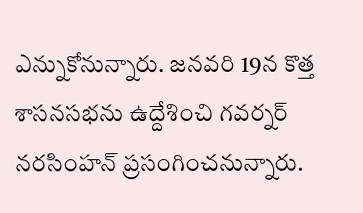ఎన్నుకోనున్నారు. జనవరి 19న కొత్త శాసనసభను ఉద్దేశించి గవర్నర్ నరసింహన్ ప్రసంగించనున్నారు.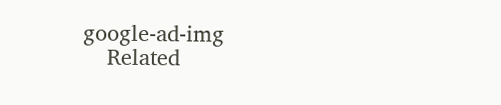google-ad-img
    Related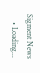Sigment News
    • Loading...